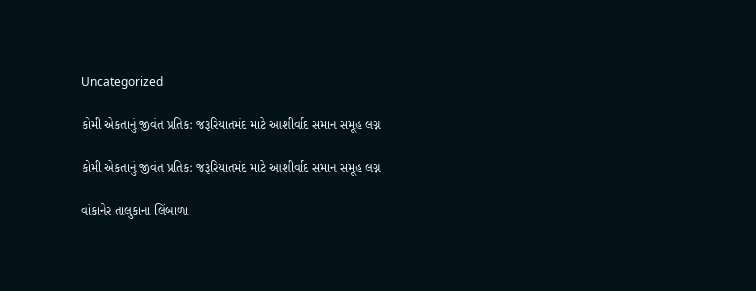Uncategorized

કોમી એકતાનું જીવંત પ્રતિક: જરૂરિયાતમંદ માટે આશીર્વાદ સમાન સમૂહ લગ્ન

કોમી એકતાનું જીવંત પ્રતિક: જરૂરિયાતમંદ માટે આશીર્વાદ સમાન સમૂહ લગ્ન

વાંકાનેર તાલુકાના લિંબાળા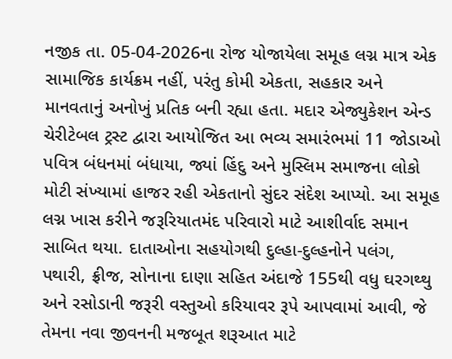નજીક તા. 05-04-2026ના રોજ યોજાયેલા સમૂહ લગ્ન માત્ર એક સામાજિક કાર્યક્રમ નહીં, પરંતુ કોમી એકતા, સહકાર અને માનવતાનું અનોખું પ્રતિક બની રહ્યા હતા. મદાર એજ્યુકેશન એન્ડ ચેરીટેબલ ટ્રસ્ટ દ્વારા આયોજિત આ ભવ્ય સમારંભમાં 11 જોડાઓ પવિત્ર બંધનમાં બંધાયા, જ્યાં હિંદુ અને મુસ્લિમ સમાજના લોકો મોટી સંખ્યામાં હાજર રહી એકતાનો સુંદર સંદેશ આપ્યો. આ સમૂહ લગ્ન ખાસ કરીને જરૂરિયાતમંદ પરિવારો માટે આશીર્વાદ સમાન સાબિત થયા. દાતાઓના સહયોગથી દુલ્હા-દુલ્હનોને પલંગ, પથારી, ફ્રીજ, સોનાના દાણા સહિત અંદાજે 155થી વધુ ઘરગથ્થુ અને રસોડાની જરૂરી વસ્તુઓ કરિયાવર રૂપે આપવામાં આવી, જે તેમના નવા જીવનની મજબૂત શરૂઆત માટે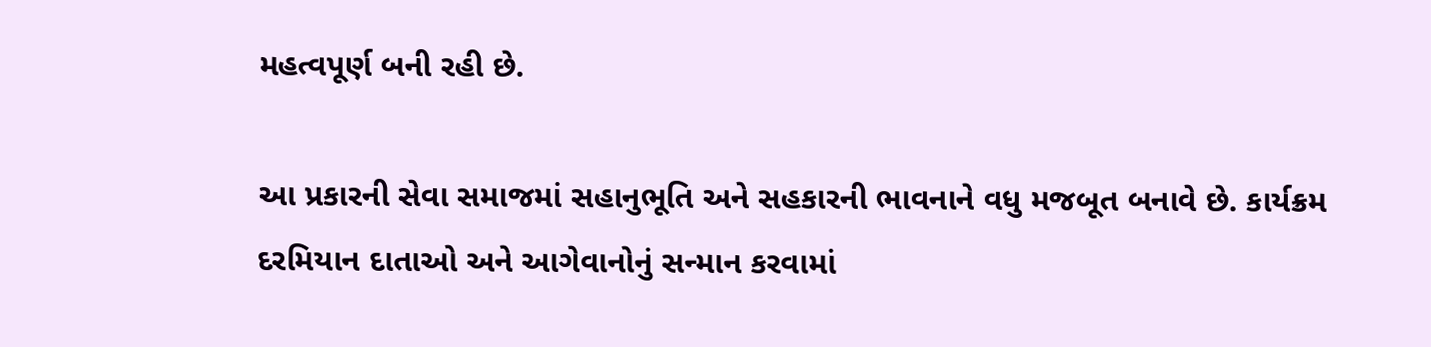મહત્વપૂર્ણ બની રહી છે.

આ પ્રકારની સેવા સમાજમાં સહાનુભૂતિ અને સહકારની ભાવનાને વધુ મજબૂત બનાવે છે. કાર્યક્રમ દરમિયાન દાતાઓ અને આગેવાનોનું સન્માન કરવામાં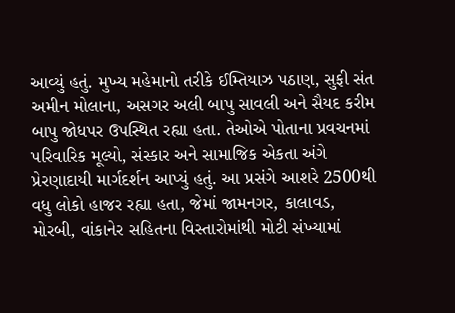આવ્યું હતું. મુખ્ય મહેમાનો તરીકે ઈમ્તિયાઝ પઠાણ, સુફી સંત અમીન મોલાના, અસગર અલી બાપુ સાવલી અને સૈયદ કરીમ બાપુ જોધપર ઉપસ્થિત રહ્યા હતા. તેઓએ પોતાના પ્રવચનમાં પરિવારિક મૂલ્યો, સંસ્કાર અને સામાજિક એકતા અંગે પ્રેરણાદાયી માર્ગદર્શન આપ્યું હતું. આ પ્રસંગે આશરે 2500થી વધુ લોકો હાજર રહ્યા હતા, જેમાં જામનગર, કાલાવડ, મોરબી, વાંકાનેર સહિતના વિસ્તારોમાંથી મોટી સંખ્યામાં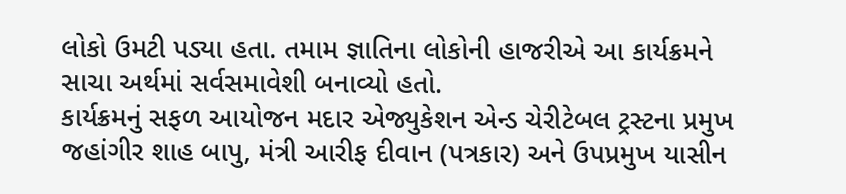લોકો ઉમટી પડ્યા હતા. તમામ જ્ઞાતિના લોકોની હાજરીએ આ કાર્યક્રમને સાચા અર્થમાં સર્વસમાવેશી બનાવ્યો હતો.
કાર્યક્રમનું સફળ આયોજન મદાર એજ્યુકેશન એન્ડ ચેરીટેબલ ટ્રસ્ટના પ્રમુખ જહાંગીર શાહ બાપુ, મંત્રી આરીફ દીવાન (પત્રકાર) અને ઉપપ્રમુખ યાસીન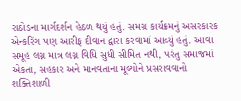રાઠોડના માર્ગદર્શન હેઠળ થયું હતું. સમગ્ર કાર્યક્રમનું અસરકારક એન્કરિંગ પણ આરીફ દીવાન દ્વારા કરવામાં આવ્યું હતું. આવા સમૂહ લગ્ન માત્ર લગ્ન વિધિ સુધી સીમિત નથી, પરંતુ સમાજમાં એકતા, સહકાર અને માનવતાના મૂલ્યોને પ્રસરાવવાનો શક્તિશાળી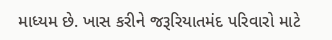માધ્યમ છે. ખાસ કરીને જરૂરિયાતમંદ પરિવારો માટે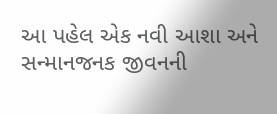આ પહેલ એક નવી આશા અને સન્માનજનક જીવનની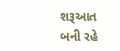શરૂઆત બની રહે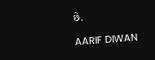છે.

AARIF DIWAN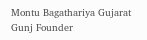Montu Bagathariya Gujarat Gunj Founder